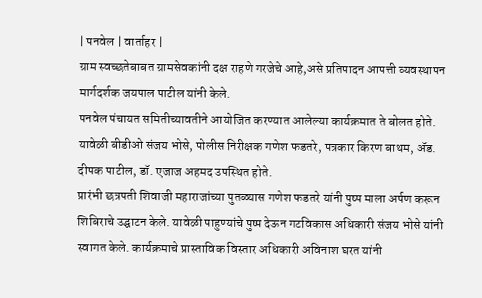| पनवेल | वार्ताहर |
ग्राम स्वच्छतेबाबत ग्रामसेवकांनी दक्ष राहणे गरजेचे आहे,असे प्रतिपादन आपत्ती व्यवस्थापन मार्गदर्शक जयपाल पाटील यांनी केले.
पनवेल पंचायत समितीच्यावतीने आयोजित करण्यात आलेल्या कार्यक्रमात ते बोलत होते. यावेळी बीडीओ संजय भोसे, पोलीस निरीक्षक गणेश फडतरे, पत्रकार किरण बाथम, ॲड. दीपक पाटील, डॉ. एजाज अहमद उपस्थित होते.
प्रारंभी छत्रपती शिवाजी महाराजांच्या पुतळ्यास गणेश फडतरे यांनी पुष्प माला अर्पण करून शिबिराचे उद्घाटन केले. यावेळी पाहुण्यांचे पुष्प देऊन गटविकास अधिकारी संजय भोसे यांनी स्वागत केले. कार्यक्रमाचे प्रास्ताविक विस्तार अधिकारी अविनाश घरत यांनी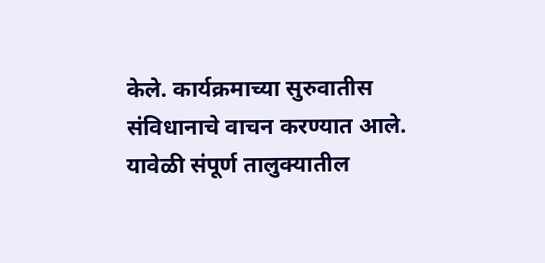केले. कार्यक्रमाच्या सुरुवातीस संविधानाचे वाचन करण्यात आले.
यावेळी संपूर्ण तालुक्यातील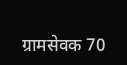ग्रामसेवक 70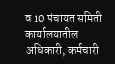व 10 पंचायत समिती कार्यालयातील अधिकारी, कर्मचारी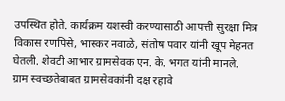उपस्थित होते. कार्यक्रम यशस्वी करण्यासाठी आपत्ती सुरक्षा मित्र विकास रणपिसे, भास्कर नवाळे, संतोष पवार यांनी खूप मेहनत घेतली. शेवटी आभार ग्रामसेवक एन. के. भगत यांनी मानले.
ग्राम स्वच्छतेबाबत ग्रामसेवकांनी दक्ष रहावे